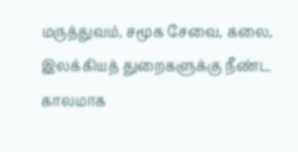மருத்துவம், சமூக சேவை, கலை, இலக்கியத் துறைகளுக்கு நீண்ட காலமாக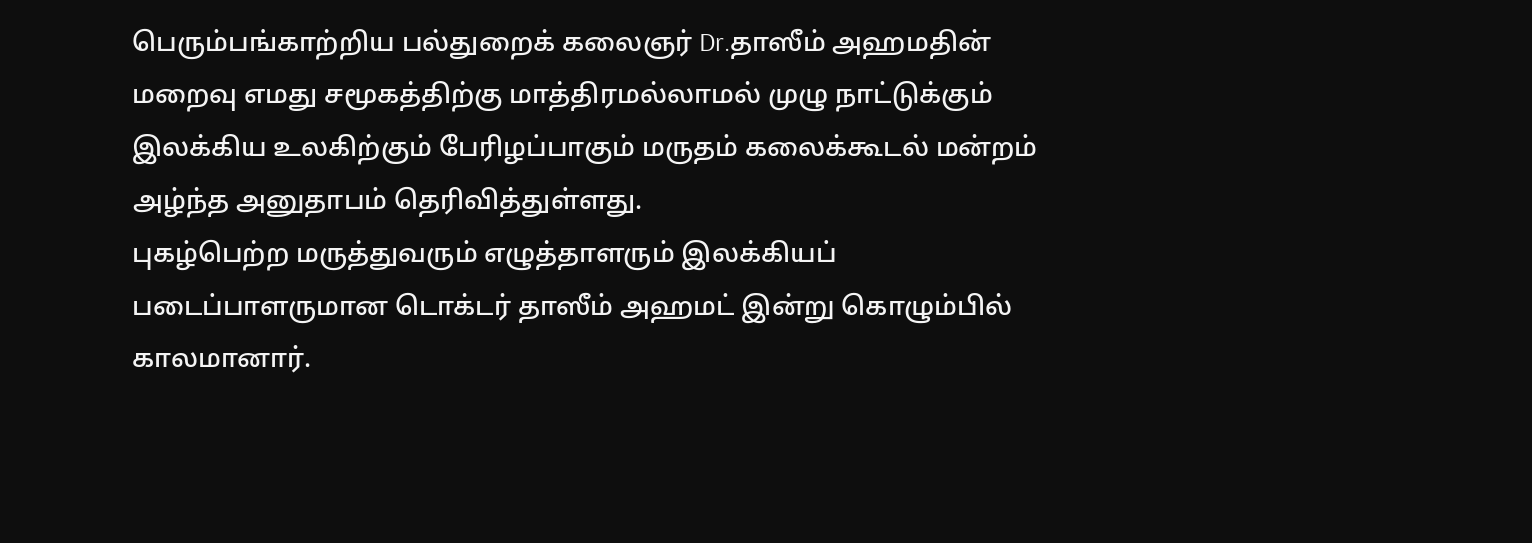பெரும்பங்காற்றிய பல்துறைக் கலைஞர் Dr.தாஸீம் அஹமதின் மறைவு எமது சமூகத்திற்கு மாத்திரமல்லாமல் முழு நாட்டுக்கும் இலக்கிய உலகிற்கும் பேரிழப்பாகும் மருதம் கலைக்கூடல் மன்றம் அழ்ந்த அனுதாபம் தெரிவித்துள்ளது.
புகழ்பெற்ற மருத்துவரும் எழுத்தாளரும் இலக்கியப் படைப்பாளருமான டொக்டர் தாஸீம் அஹமட் இன்று கொழும்பில் காலமானார்.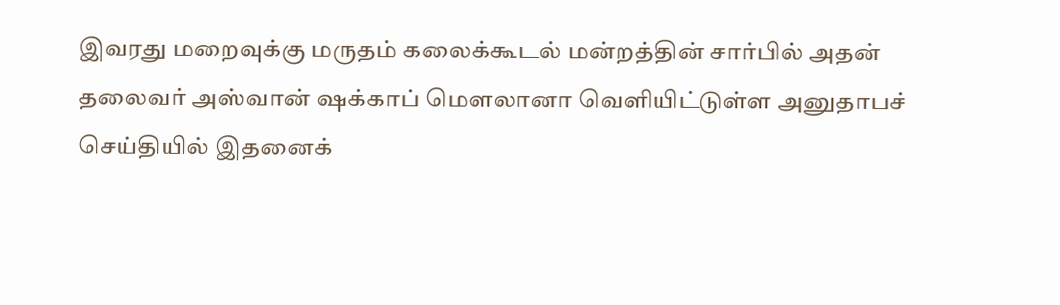இவரது மறைவுக்கு மருதம் கலைக்கூடல் மன்றத்தின் சார்பில் அதன் தலைவர் அஸ்வான் ஷக்காப் மௌலானா வெளியிட்டுள்ள அனுதாபச் செய்தியில் இதனைக்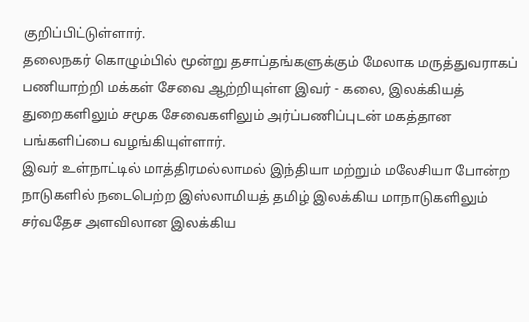குறிப்பிட்டுள்ளார்.
தலைநகர் கொழும்பில் மூன்று தசாப்தங்களுக்கும் மேலாக மருத்துவராகப் பணியாற்றி மக்கள் சேவை ஆற்றியுள்ள இவர் - கலை, இலக்கியத் துறைகளிலும் சமூக சேவைகளிலும் அர்ப்பணிப்புடன் மகத்தான பங்களிப்பை வழங்கியுள்ளார்.
இவர் உள்நாட்டில் மாத்திரமல்லாமல் இந்தியா மற்றும் மலேசியா போன்ற நாடுகளில் நடைபெற்ற இஸ்லாமியத் தமிழ் இலக்கிய மாநாடுகளிலும் சர்வதேச அளவிலான இலக்கிய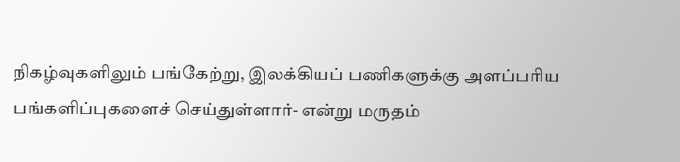நிகழ்வுகளிலும் பங்கேற்று, இலக்கியப் பணிகளுக்கு அளப்பரிய பங்களிப்புகளைச் செய்துள்ளார்- என்று மருதம்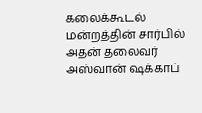கலைக்கூடல் மன்றத்தின் சார்பில் அதன் தலைவர் அஸ்வான் ஷக்காப்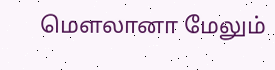மௌலானா மேலும்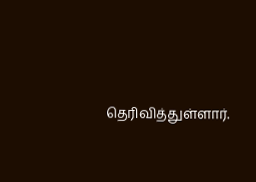தெரிவித்துள்ளார்.